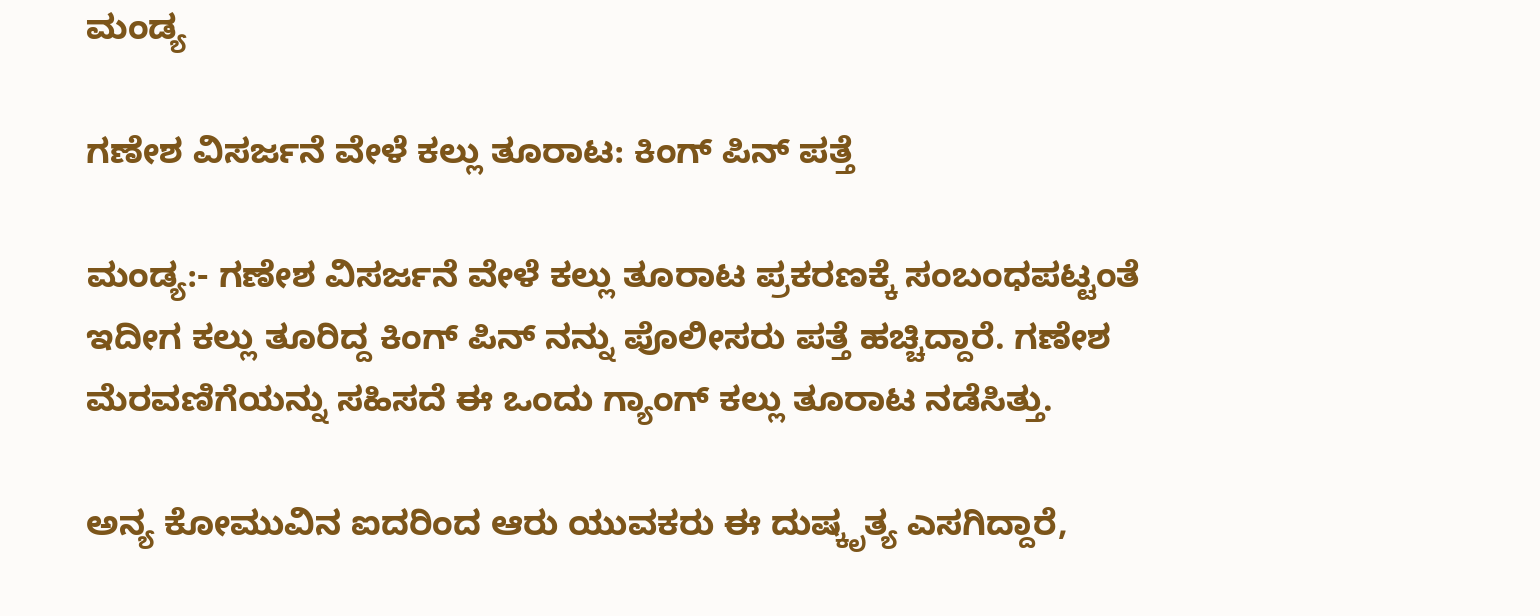ಮಂಡ್ಯ

ಗಣೇಶ ವಿಸರ್ಜನೆ ವೇಳೆ ಕಲ್ಲು ತೂರಾಟ: ಕಿಂಗ್ ಪಿನ್ ಪತ್ತೆ

ಮಂಡ್ಯ:- ಗಣೇಶ ವಿಸರ್ಜನೆ ವೇಳೆ ಕಲ್ಲು ತೂರಾಟ ಪ್ರಕರಣಕ್ಕೆ ಸಂಬಂಧಪಟ್ಟಂತೆ ಇದೀಗ ಕಲ್ಲು ತೂರಿದ್ದ ಕಿಂಗ್ ಪಿನ್ ನನ್ನು ಪೊಲೀಸರು ಪತ್ತೆ ಹಚ್ಚಿದ್ದಾರೆ. ಗಣೇಶ ಮೆರವಣಿಗೆಯನ್ನು ಸಹಿಸದೆ ಈ ಒಂದು ಗ್ಯಾಂಗ್ ಕಲ್ಲು ತೂರಾಟ ನಡೆಸಿತ್ತು.

ಅನ್ಯ ಕೋಮುವಿನ ಐದರಿಂದ ಆರು ಯುವಕರು ಈ ದುಷ್ಕೃತ್ಯ ಎಸಗಿದ್ದಾರೆ,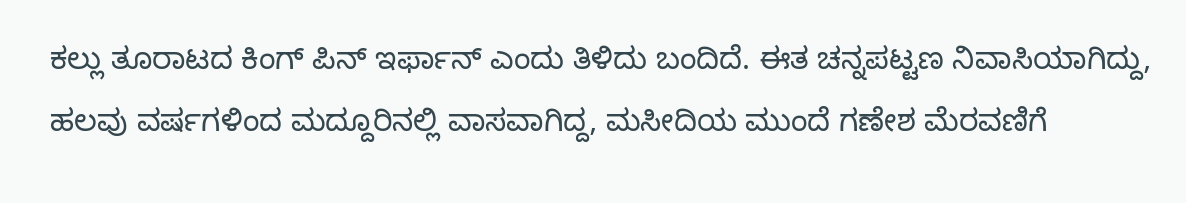ಕಲ್ಲು ತೂರಾಟದ ಕಿಂಗ್ ಪಿನ್ ಇರ್ಫಾನ್ ಎಂದು ತಿಳಿದು ಬಂದಿದೆ. ಈತ ಚನ್ನಪಟ್ಟಣ ನಿವಾಸಿಯಾಗಿದ್ದು, ಹಲವು ವರ್ಷಗಳಿಂದ ಮದ್ದೂರಿನಲ್ಲಿ ವಾಸವಾಗಿದ್ದ, ಮಸೀದಿಯ ಮುಂದೆ ಗಣೇಶ ಮೆರವಣಿಗೆ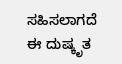ಸಹಿಸಲಾಗದೆ ಈ ದುಷ್ಕೃತ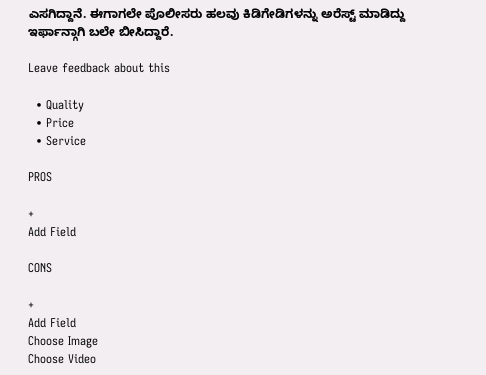ಎಸಗಿದ್ದಾನೆ. ಈಗಾಗಲೇ ಪೊಲೀಸರು ಹಲವು ಕಿಡಿಗೇಡಿಗಳನ್ನು ಅರೆಸ್ಟ್ ಮಾಡಿದ್ದು ಇರ್ಫಾನ್ಗಾಗಿ ಬಲೇ ಬೀಸಿದ್ದಾರೆ.

Leave feedback about this

  • Quality
  • Price
  • Service

PROS

+
Add Field

CONS

+
Add Field
Choose Image
Choose Video